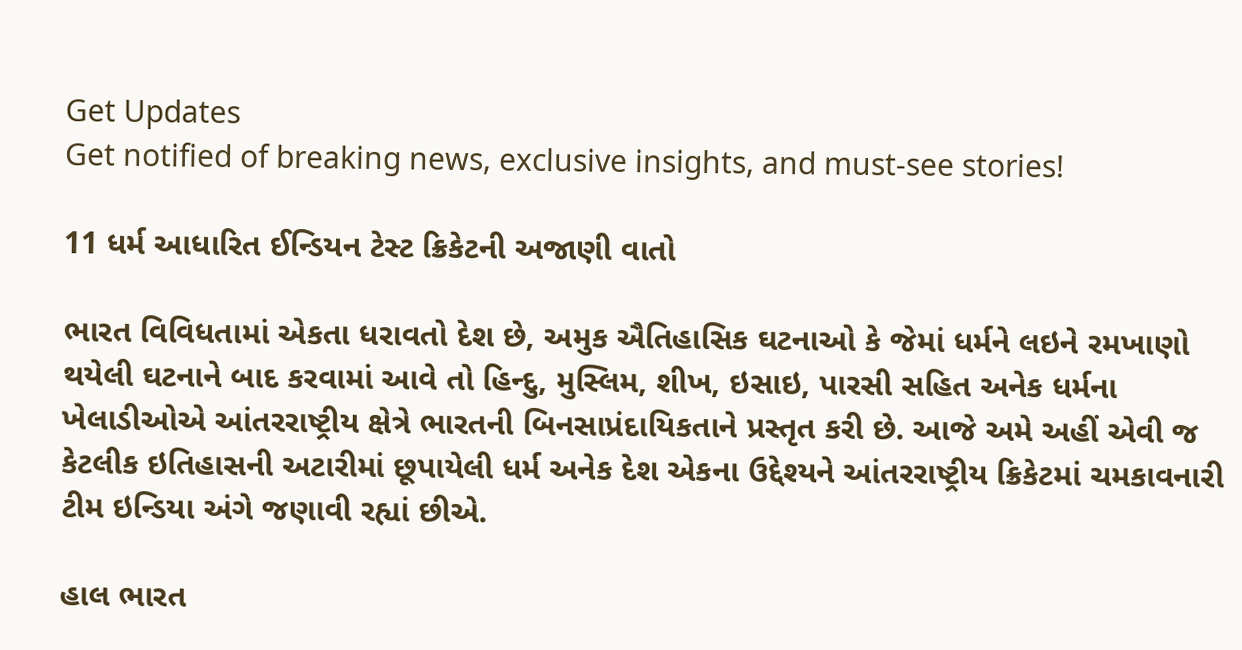Get Updates
Get notified of breaking news, exclusive insights, and must-see stories!

11 ધર્મ આધારિત ઈન્ડિયન ટેસ્ટ ક્રિકેટની અજાણી વાતો

ભારત વિવિધતામાં એકતા ધરાવતો દેશ છે, અમુક ઐતિહાસિક ઘટનાઓ કે જેમાં ધર્મને લઇને રમખાણો થયેલી ઘટનાને બાદ કરવામાં આવે તો હિન્દુ, મુસ્લિમ, શીખ, ઇસાઇ, પારસી સહિત અનેક ધર્મના ખેલાડીઓએ આંતરરાષ્ટ્રીય ક્ષેત્રે ભારતની બિનસાપ્રંદાયિકતાને પ્રસ્તૃત કરી છે. આજે અમે અહીં એવી જ કેટલીક ઇતિહાસની અટારીમાં છૂપાયેલી ધર્મ અનેક દેશ એકના ઉદ્દેશ્યને આંતરરાષ્ટ્રીય ક્રિકેટમાં ચમકાવનારી ટીમ ઇન્ડિયા અંગે જણાવી રહ્યાં છીએ.

હાલ ભારત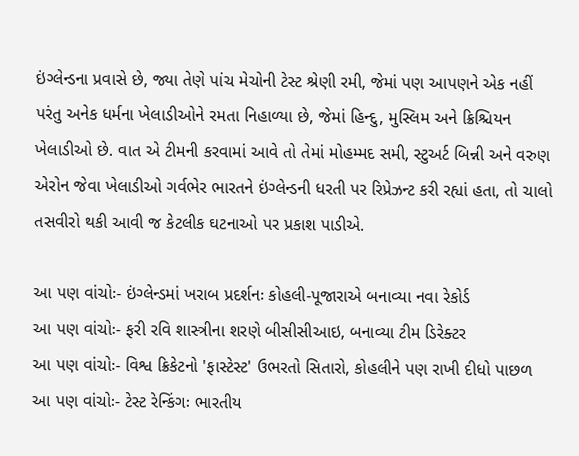ઇંગ્લેન્ડના પ્રવાસે છે, જ્યા તેણે પાંચ મેચોની ટેસ્ટ શ્રેણી રમી, જેમાં પણ આપણને એક નહીં પરંતુ અનેક ધર્મના ખેલાડીઓને રમતા નિહાળ્યા છે, જેમાં હિન્દુ, મુસ્લિમ અને ક્રિશ્ચિયન ખેલાડીઓ છે. વાત એ ટીમની કરવામાં આવે તો તેમાં મોહમ્મદ સમી, સ્ટુઅર્ટ બિન્ની અને વરુણ એરોન જેવા ખેલાડીઓ ગર્વભેર ભારતને ઇંગ્લેન્ડની ધરતી પર રિપ્રેઝન્ટ કરી રહ્યાં હતા, તો ચાલો તસવીરો થકી આવી જ કેટલીક ઘટનાઓ પર પ્રકાશ પાડીએ.

આ પણ વાંચોઃ- ઇંગ્લેન્ડમાં ખરાબ પ્રદર્શનઃ કોહલી-પૂજારાએ બનાવ્યા નવા રેકોર્ડ
આ પણ વાંચોઃ- ફરી રવિ શાસ્ત્રીના શરણે બીસીસીઆઇ, બનાવ્યા ટીમ ડિરેક્ટર
આ પણ વાંચોઃ- વિશ્વ ક્રિકેટનો 'ફાસ્ટેસ્ટ' ઉભરતો સિતારો, કોહલીને પણ રાખી દીધો પાછળ
આ પણ વાંચોઃ- ટેસ્ટ રેન્કિંગઃ ભારતીય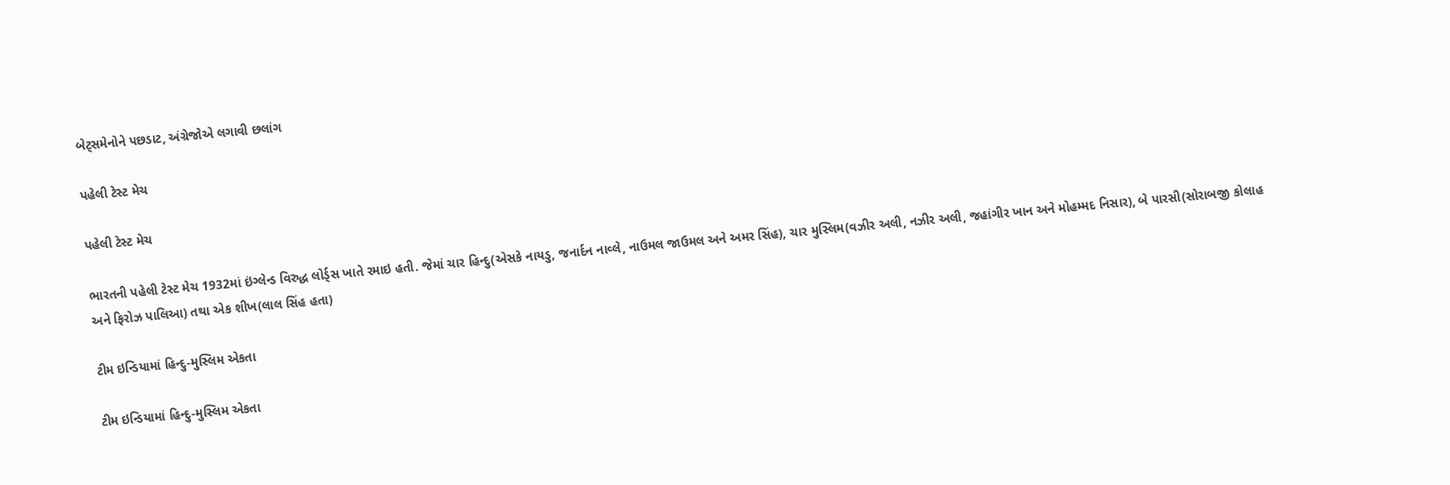બેટ્સમેનોને પછડાટ, અંગ્રેજોએ લગાવી છલાંગ

પહેલી ટેસ્ટ મેચ

પહેલી ટેસ્ટ મેચ

ભારતની પહેલી ટેસ્ટ મેચ 1932માં ઇંગ્લેન્ડ વિરુદ્ધ લોર્ડ્સ ખાતે રમાઇ હતી. જેમાં ચાર હિન્દુ(એસકે નાયડુ, જનાર્દન નાવ્લે, નાઉમલ જાઉમલ અને અમર સિંહ), ચાર મુસ્લિમ(વઝીર અલી, નઝીર અલી, જહાંગીર ખાન અને મોહમ્મદ નિસાર), બે પારસી(સોરાબજી કોલાહ અને ફિરોઝ પાલિઆ) તથા એક શીખ(લાલ સિંહ હતા)

ટીમ ઇન્ડિયામાં હિન્દુ-મુસ્લિમ એકતા

ટીમ ઇન્ડિયામાં હિન્દુ-મુસ્લિમ એકતા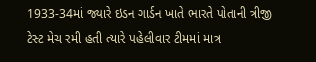1933-34માં જ્યારે ઇડન ગાર્ડન ખાતે ભારતે પોતાની ત્રીજી ટેસ્ટ મેચ રમી હતી ત્યારે પહેલીવાર ટીમમાં માત્ર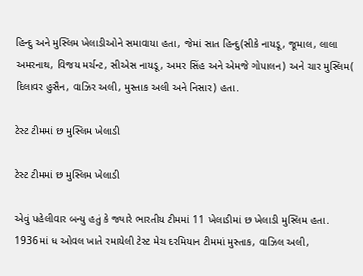હિન્દુ અને મુસ્લિમ ખેલાડીઓને સમાવાયા હતા, જેમાં સાત હિન્દુ(સીકે નાયડૂ, જૂમાલ, લાલા અમરનાથ, વિજય મર્ચન્ટ, સીએસ નાયડૂ, અમર સિંહ અને એમજે ગોપાલન) અને ચાર મુસ્લિમ( દિલાવર હુસૈન, વાઝિર અલી, મુસ્તાક અલી અને નિસાર) હતા.

ટેસ્ટ ટીમમાં છ મુસ્લિમ ખેલાડી

ટેસ્ટ ટીમમાં છ મુસ્લિમ ખેલાડી

એવું પહેલીવાર બન્યુ હતું કે જ્યારે ભારતીય ટીમમાં 11 ખેલાડીમાં છ ખેલાડી મુસ્લિમ હતા. 1936માં ધ ઓવલ ખાતે રમાયેલી ટેસ્ટ મેચ દરમિયાન ટીમમાં મુસ્તાક, વાઝિલ અલી,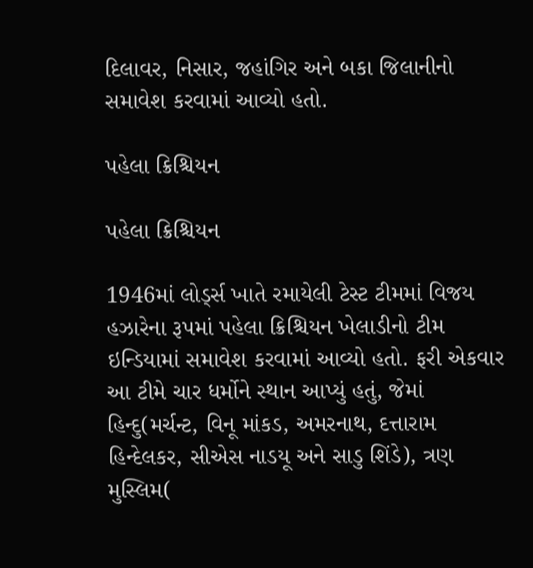દિલાવર, નિસાર, જહાંગિર અને બકા જિલાનીનો સમાવેશ કરવામાં આવ્યો હતો.

પહેલા ક્રિશ્ચિયન

પહેલા ક્રિશ્ચિયન

1946માં લોર્ડ્સ ખાતે રમાયેલી ટેસ્ટ ટીમમાં વિજય હઝારેના રૂપમાં પહેલા ક્રિશ્ચિયન ખેલાડીનો ટીમ ઇન્ડિયામાં સમાવેશ કરવામાં આવ્યો હતો. ફરી એકવાર આ ટીમે ચાર ધર્મોને સ્થાન આપ્યું હતું, જેમાં હિન્દુ(મર્ચન્ટ, વિનૂ માંકડ, અમરનાથ, દત્તારામ હિન્દેલકર, સીએસ નાડયૂ અને સાડુ શિંડે), ત્રણ મુસ્લિમ(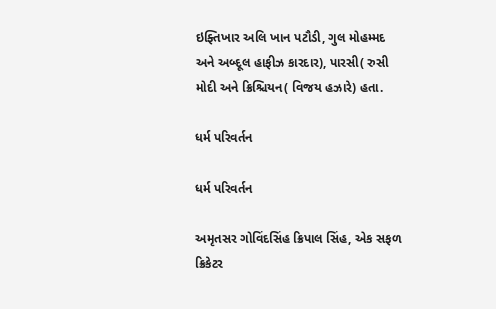ઇફ્તિખાર અલિ ખાન પટૌડી, ગુલ મોહમ્મદ અને અબ્દૂલ હાફીઝ કારદાર), પારસી( રુસી મોદી અને ક્રિશ્ચિયન( વિજય હઝારે) હતા.

ધર્મ પરિવર્તન

ધર્મ પરિવર્તન

અમૃતસર ગોવિંદસિંહ ક્રિપાલ સિંહ, એક સફળ ક્રિકેટર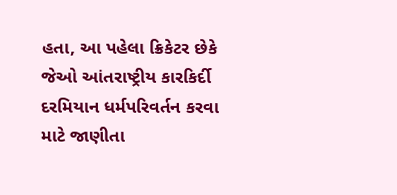હતા, આ પહેલા ક્રિકેટર છેકે જેઓ આંતરાષ્ટ્રીય કારકિર્દી દરમિયાન ધર્મપરિવર્તન કરવા માટે જાણીતા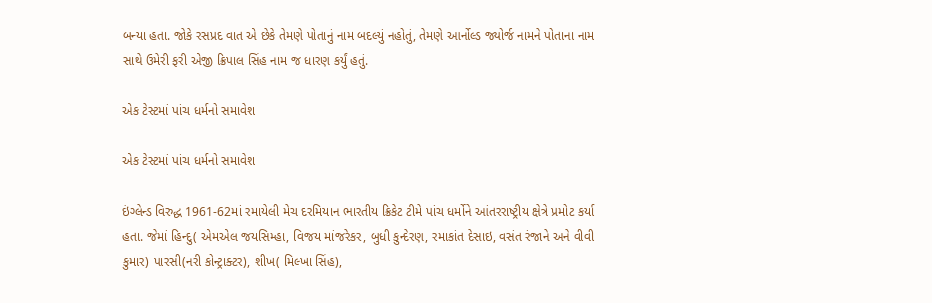બન્યા હતા. જોકે રસપ્રદ વાત એ છેકે તેમણે પોતાનું નામ બદલ્યું નહોતું, તેમણે આર્નોલ્ડ જ્યોર્જ નામને પોતાના નામ સાથે ઉમેરી ફરી એજી ક્રિપાલ સિંહ નામ જ ધારણ કર્યું હતું.

એક ટેસ્ટમાં પાંચ ધર્મનો સમાવેશ

એક ટેસ્ટમાં પાંચ ધર્મનો સમાવેશ

ઇંગ્લેન્ડ વિરુદ્ધ 1961-62માં રમાયેલી મેચ દરમિયાન ભારતીય ક્રિકેટ ટીમે પાંચ ધર્મોને આંતરરાષ્ટ્રીય ક્ષેત્રે પ્રમોટ કર્યા હતા. જેમાં હિન્દુ( એમએલ જયસિમ્હા, વિજય માંજરેકર, બુધી કુન્દેરણ, રમાકાંત દેસાઇ, વસંત રંજાને અને વીવી કુમાર) પારસી(નરી કોન્ટ્રાક્ટર), શીખ( મિલ્ખા સિંહ),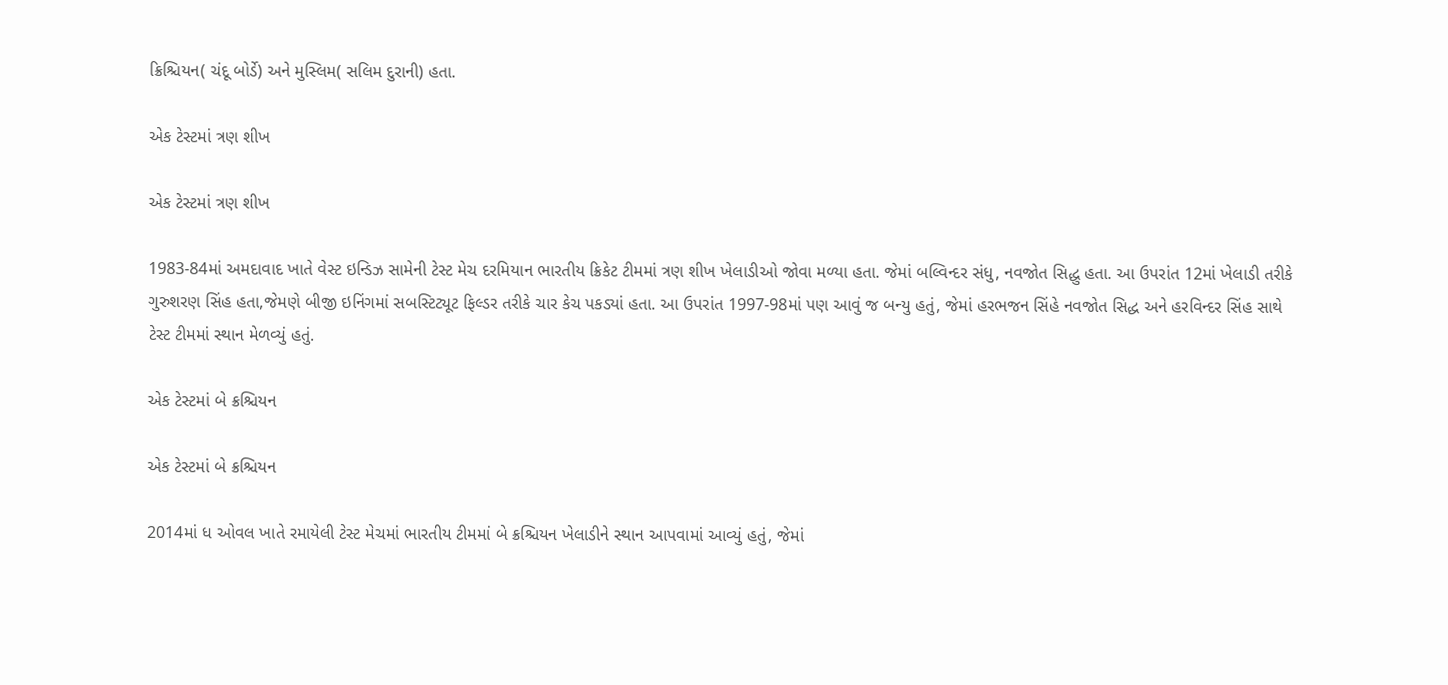ક્રિશ્ચિયન( ચંદૂ બોર્ડે) અને મુસ્લિમ( સલિમ દુરાની) હતા.

એક ટેસ્ટમાં ત્રણ શીખ

એક ટેસ્ટમાં ત્રણ શીખ

1983-84માં અમદાવાદ ખાતે વેસ્ટ ઇન્ડિઝ સામેની ટેસ્ટ મેચ દરમિયાન ભારતીય ક્રિકેટ ટીમમાં ત્રણ શીખ ખેલાડીઓ જોવા મળ્યા હતા. જેમાં બલ્વિન્દર સંધુ, નવજોત સિદ્ધુ હતા. આ ઉપરાંત 12માં ખેલાડી તરીકે ગુરુશરણ સિંહ હતા,જેમણે બીજી ઇનિંગમાં સબસ્ટિટ્યૂટ ફિલ્ડર તરીકે ચાર કેચ પકડ્યાં હતા. આ ઉપરાંત 1997-98માં પણ આવું જ બન્યુ હતું, જેમાં હરભજન સિંહે નવજોત સિદ્ધ અને હરવિન્દર સિંહ સાથે ટેસ્ટ ટીમમાં સ્થાન મેળવ્યું હતું.

એક ટેસ્ટમાં બે ક્રશ્ચિયન

એક ટેસ્ટમાં બે ક્રશ્ચિયન

2014માં ધ ઓવલ ખાતે રમાયેલી ટેસ્ટ મેચમાં ભારતીય ટીમમાં બે ક્રશ્ચિયન ખેલાડીને સ્થાન આપવામાં આવ્યું હતું, જેમાં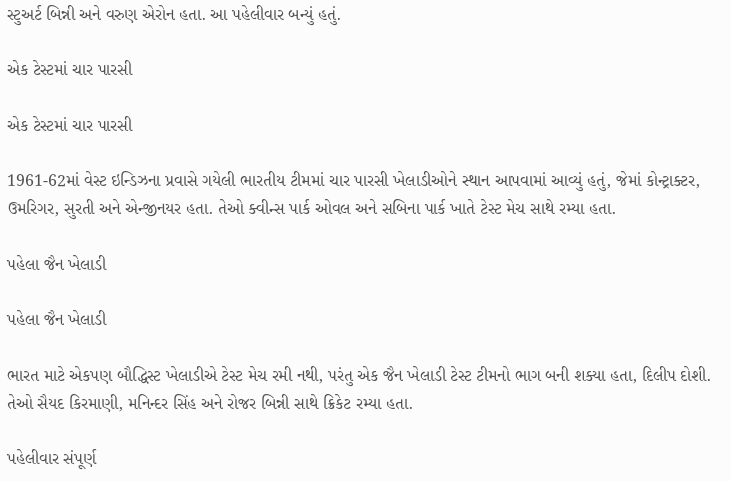સ્ટુઅર્ટ બિન્ની અને વરુણ એરોન હતા. આ પહેલીવાર બન્યું હતું.

એક ટેસ્ટમાં ચાર પારસી

એક ટેસ્ટમાં ચાર પારસી

1961-62માં વેસ્ટ ઇન્ડિઝના પ્રવાસે ગયેલી ભારતીય ટીમમાં ચાર પારસી ખેલાડીઓને સ્થાન આપવામાં આવ્યું હતું, જેમાં કોન્ટ્રાક્ટર, ઉમરિગર, સુરતી અને એન્જીનયર હતા. તેઓ ક્વીન્સ પાર્ક ઓવલ અને સબિના પાર્ક ખાતે ટેસ્ટ મેચ સાથે રમ્યા હતા.

પહેલા જૈન ખેલાડી

પહેલા જૈન ખેલાડી

ભારત માટે એકપણ બૌદ્ધિસ્ટ ખેલાડીએ ટેસ્ટ મેચ રમી નથી, પરંતુ એક જૈન ખેલાડી ટેસ્ટ ટીમનો ભાગ બની શક્યા હતા, દિલીપ દોશી. તેઓ સૈયદ કિરમાણી, મનિન્દર સિંહ અને રોજર બિન્ની સાથે ક્રિકેટ રમ્યા હતા.

પહેલીવાર સંપૂર્ણ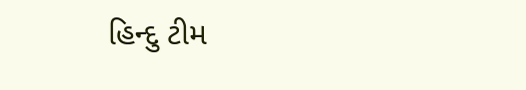હિન્દુ ટીમ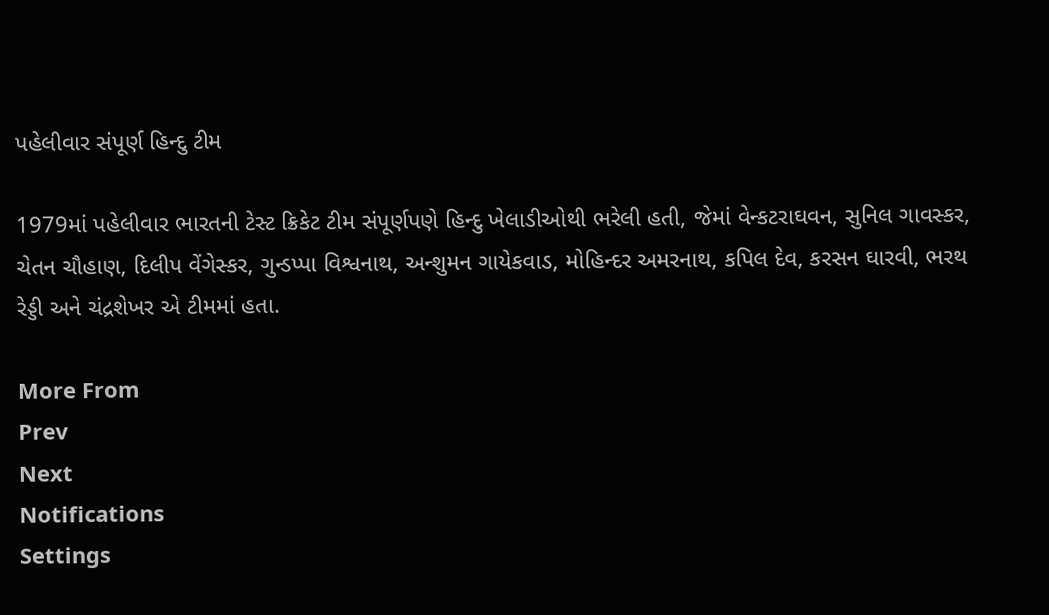પહેલીવાર સંપૂર્ણ હિન્દુ ટીમ

1979માં પહેલીવાર ભારતની ટેસ્ટ ક્રિકેટ ટીમ સંપૂર્ણપણે હિન્દુ ખેલાડીઓથી ભરેલી હતી, જેમાં વેન્કટરાઘવન, સુનિલ ગાવસ્કર, ચેતન ચૌહાણ, દિલીપ વેંગેસ્કર, ગુન્ડપ્પા વિશ્વનાથ, અન્શુમન ગાયેકવાડ, મોહિન્દર અમરનાથ, કપિલ દેવ, કરસન ઘારવી, ભરથ રેડ્ડી અને ચંદ્રશેખર એ ટીમમાં હતા.

More From
Prev
Next
Notifications
Settings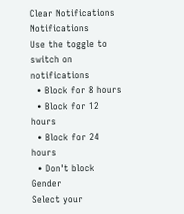Clear Notifications
Notifications
Use the toggle to switch on notifications
  • Block for 8 hours
  • Block for 12 hours
  • Block for 24 hours
  • Don't block
Gender
Select your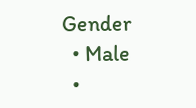Gender
  • Male
  •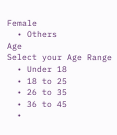Female
  • Others
Age
Select your Age Range
  • Under 18
  • 18 to 25
  • 26 to 35
  • 36 to 45
  •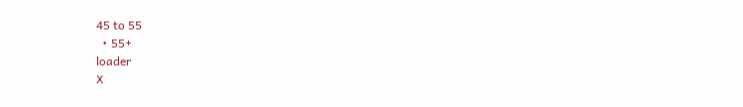45 to 55
  • 55+
loader
X